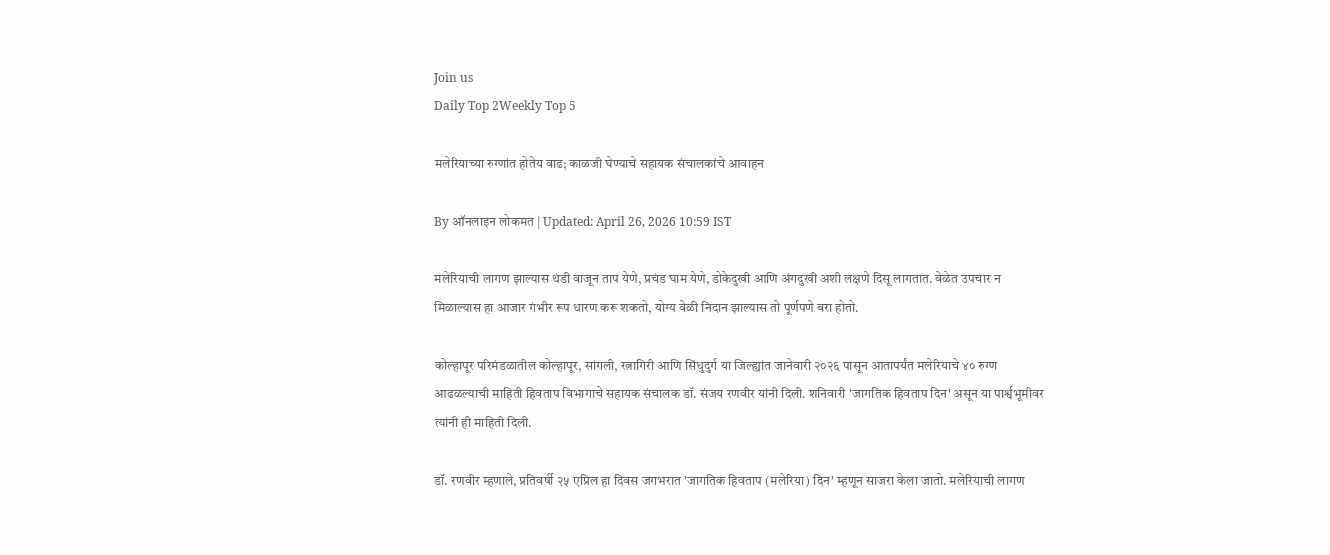Join us
Daily Top 2Weekly Top 5

मलेरियाच्या रुग्णांत होतेय वाढ; काळजी घेण्याचे सहायक संचालकांचे आवाहन

By ऑनलाइन लोकमत | Updated: April 26, 2026 10:59 IST

मलेरियाची लागण झाल्यास थंडी वाजून ताप येणे, प्रचंड घाम येणे, डोकेदुखी आणि अंगदुखी अशी लक्षणे दिसू लागतात. वेळेत उपचार न मिळाल्यास हा आजार गंभीर रूप धारण करू शकतो, योग्य वेळी निदान झाल्यास तो पूर्णपणे बरा होतो.

कोल्हापूर परिमंडळातील कोल्हापूर, सांगली, रत्नागिरी आणि सिंधुदुर्ग या जिल्ह्यांत जानेवारी २०२६ पासून आतापर्यंत मलेरियाचे ४० रुग्ण आढळल्याची माहिती हिवताप विभागाचे सहायक संचालक डॉ. संजय रणवीर यांनी दिली. शनिवारी 'जागतिक हिवताप दिन' असून या पार्श्वभूमीवर त्यांनी ही माहिती दिली.

डॉ. रणवीर म्हणाले, प्रतिवर्षी २५ एप्रिल हा दिवस जगभरात 'जागतिक हिवताप (मलेरिया) दिन' म्हणून साजरा केला जातो. मलेरियाची लागण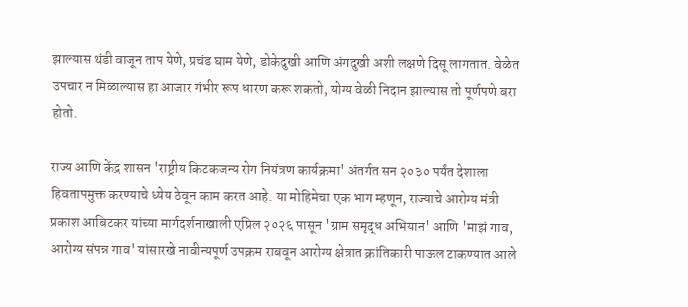झाल्यास थंडी वाजून ताप येणे, प्रचंड घाम येणे, डोकेदुखी आणि अंगदुखी अशी लक्षणे दिसू लागतात. वेळेत उपचार न मिळाल्यास हा आजार गंभीर रूप धारण करू शकतो, योग्य वेळी निदान झाल्यास तो पूर्णपणे बरा होतो.

राज्य आणि केंद्र शासन 'राष्ट्रीय किटकजन्य रोग नियंत्रण कार्यक्रमा' अंतर्गत सन २०३० पर्यंत देशाला हिवतापमुक्त करण्याचे ध्येय ठेवून काम करत आहे. या मोहिमेचा एक भाग म्हणून, राज्याचे आरोग्य मंत्री प्रकाश आबिटकर यांच्या मार्गदर्शनाखाली एप्रिल २०२६ पासून 'ग्राम समृद्ध अभियान' आणि 'माझं गाव, आरोग्य संपन्न गाव' यांसारखे नावीन्यपूर्ण उपक्रम राबवून आरोग्य क्षेत्रात क्रांतिकारी पाऊल टाकण्यात आले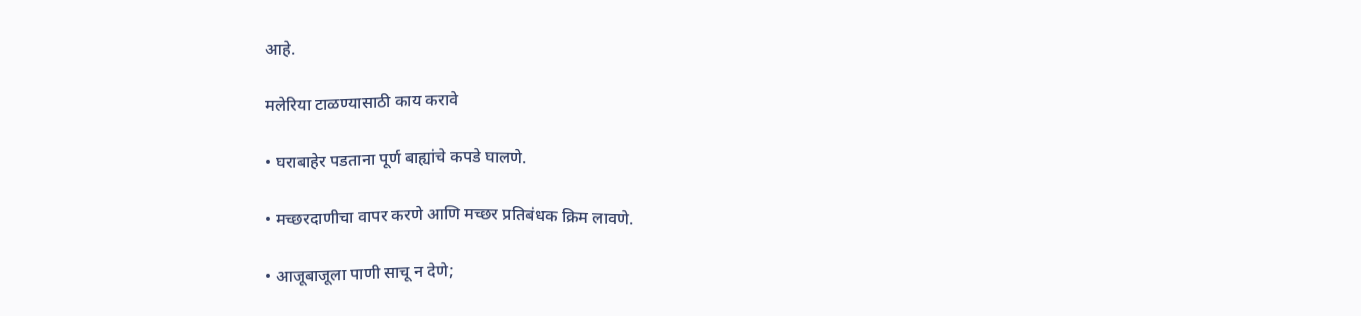आहे.

मलेरिया टाळण्यासाठी काय करावे

• घराबाहेर पडताना पूर्ण बाह्यांचे कपडे घालणे.

• मच्छरदाणीचा वापर करणे आणि मच्छर प्रतिबंधक क्रिम लावणे.

• आजूबाजूला पाणी साचू न देणे;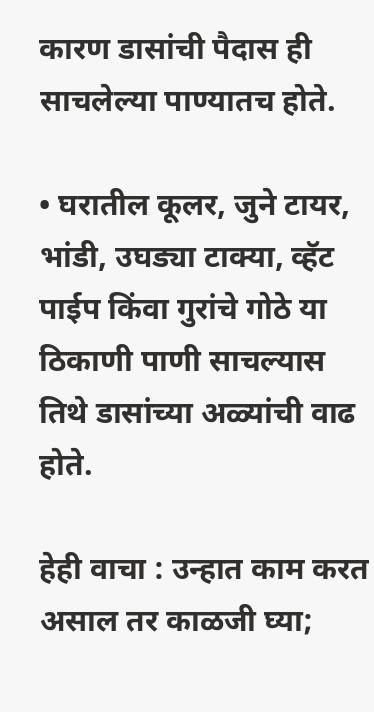कारण डासांची पैदास ही साचलेल्या पाण्यातच होते.

• घरातील कूलर, जुने टायर, भांडी, उघड्या टाक्या, व्हॅट पाईप किंवा गुरांचे गोठे या ठिकाणी पाणी साचल्यास तिथे डासांच्या अळ्यांची वाढ होते.

हेही वाचा : उन्हात काम करत असाल तर काळजी घ्या;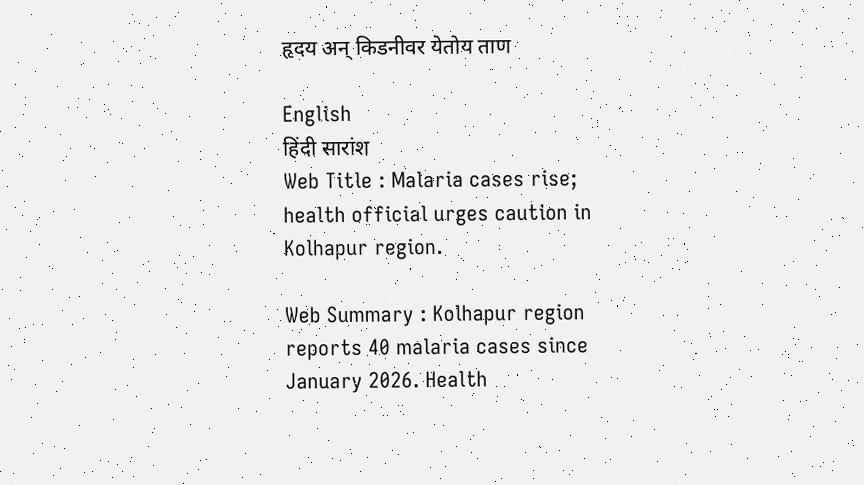हृदय अन् किडनीवर येतोय ताण

English
हिंदी सारांश
Web Title : Malaria cases rise; health official urges caution in Kolhapur region.

Web Summary : Kolhapur region reports 40 malaria cases since January 2026. Health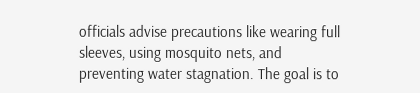officials advise precautions like wearing full sleeves, using mosquito nets, and preventing water stagnation. The goal is to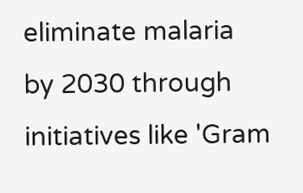eliminate malaria by 2030 through initiatives like 'Gram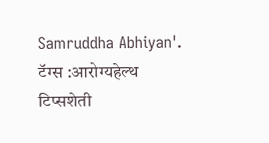Samruddha Abhiyan'.
टॅग्स :आरोग्यहेल्थ टिप्सशेती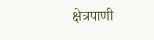क्षेत्रपाणी